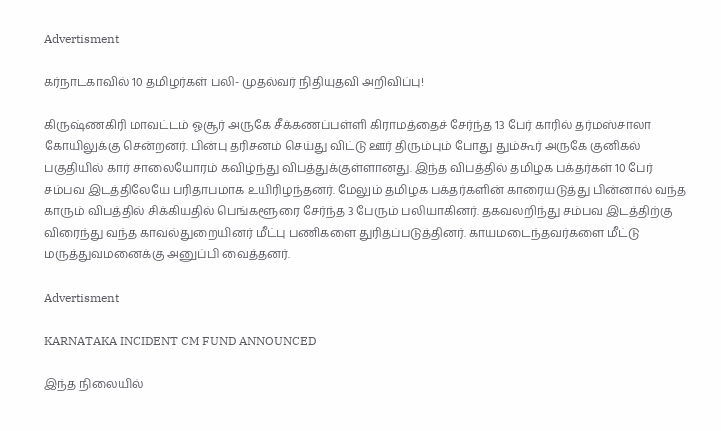Advertisment

கர்நாடகாவில் 10 தமிழர்கள் பலி- முதல்வர் நிதியுதவி அறிவிப்பு!

கிருஷ்ணகிரி மாவட்டம் ஓசூர் அருகே சீக்கணப்பள்ளி கிராமத்தைச் சேர்ந்த 13 பேர் காரில் தர்மஸ்சாலா கோயிலுக்கு சென்றனர். பின்பு தரிசனம் செய்து விட்டு ஊர் திரும்பும் போது தும்கூர் அருகே குனிகல் பகுதியில் கார் சாலையோரம் கவிழ்ந்து விபத்துக்குள்ளானது. இந்த விபத்தில் தமிழக பக்தர்கள் 10 பேர் சம்பவ இடத்திலேயே பரிதாபமாக உயிரிழந்தனர். மேலும் தமிழக பக்தர்களின் காரையடுத்து பின்னால் வந்த காரும் விபத்தில் சிக்கியதில் பெங்களூரை சேர்ந்த 3 பேரும் பலியாகினர். தகவலறிந்து சம்பவ இடத்திற்கு விரைந்து வந்த காவல்துறையினர் மீட்பு பணிகளை துரிதப்படுத்தினர். காயமடைந்தவர்களை மீட்டு மருத்துவமனைக்கு அனுப்பி வைத்தனர்.

Advertisment

KARNATAKA INCIDENT CM FUND ANNOUNCED

இந்த நிலையில்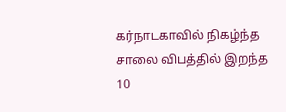கர்நாடகாவில் நிகழ்ந்த சாலை விபத்தில் இறந்த 10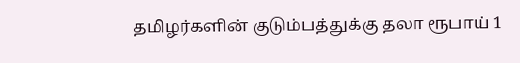தமிழர்களின் குடும்பத்துக்கு தலா ரூபாய் 1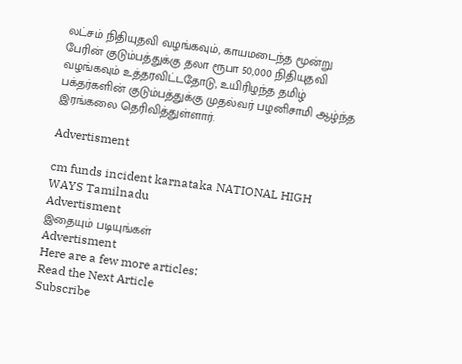லட்சம் நிதியுதவி வழங்கவும், காயமடைந்த மூன்று பேரின் குடும்பத்துக்கு தலா ரூபா 50,000 நிதியுதவி வழங்கவும் உத்தரவிட்டதோடு, உயிரிழந்த தமிழ் பக்தர்களின் குடும்பத்துக்கு முதல்வர் பழனிசாமி ஆழ்ந்த இரங்கலை தெரிவித்துள்ளார்.

Advertisment

cm funds incident karnataka NATIONAL HIGH WAYS Tamilnadu
Advertisment
இதையும் படியுங்கள்
Advertisment
Here are a few more articles:
Read the Next Article
Subscribe